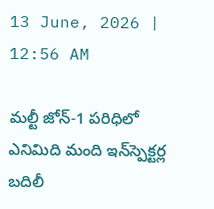13 June, 2026 | 12:56 AM

మల్టీ జోన్-1 పరిధిలో ఎనిమిది మంది ఇన్‌స్పెక్టర్ల బదిలీ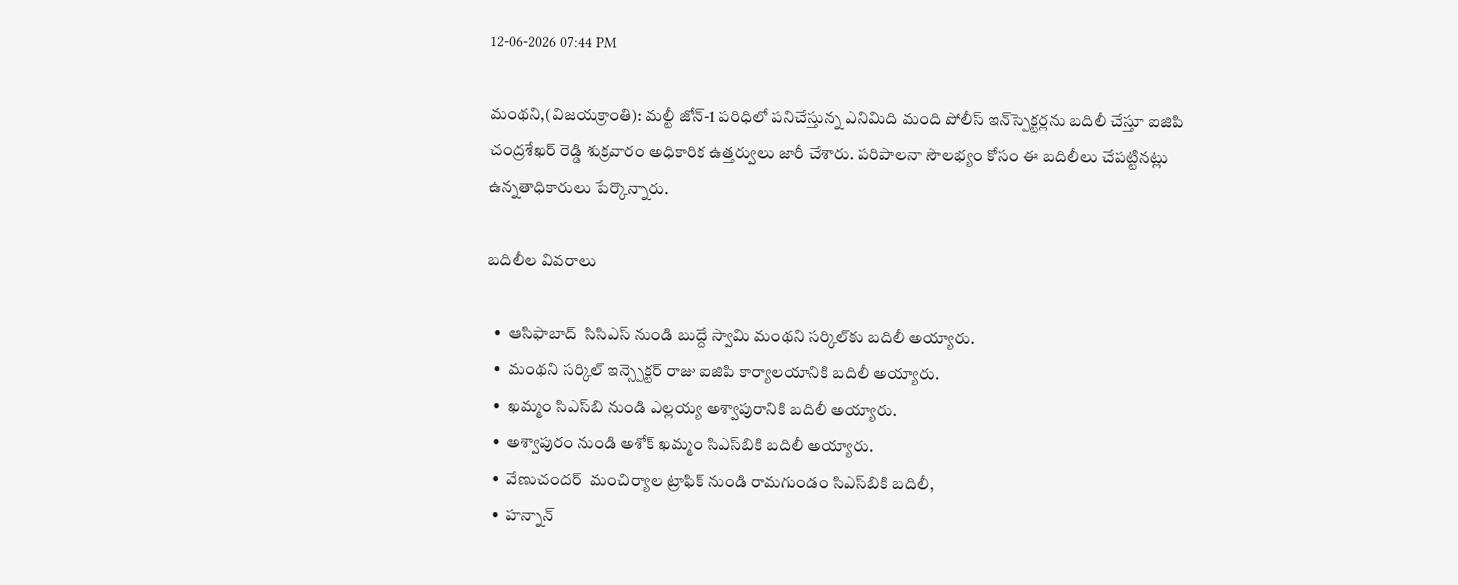12-06-2026 07:44 PM

మంథని,(విజయక్రాంతి): మల్టీ జోన్-1 పరిధిలో పనిచేస్తున్న ఎనిమిది మంది పోలీస్ ఇన్‌స్పెక్టర్లను బదిలీ చేస్తూ ఐజిపి చంద్రశేఖర్ రెడ్డి శుక్రవారం అధికారిక ఉత్తర్వులు జారీ చేశారు. పరిపాలనా సౌలభ్యం కోసం ఈ బదిలీలు చేపట్టినట్లు ఉన్నతాధికారులు పేర్కొన్నారు.

బదిలీల వివరాలు

  •  ఆసిఫాబాద్  సిసిఎస్ నుండి బుద్దే స్వామి మంథని సర్కిల్‌కు బదిలీ అయ్యారు.
  •  మంథని సర్కిల్ ఇన్స్పెక్టర్ రాజు ఐజిపి కార్యాలయానికి బదిలీ అయ్యారు.
  •  ఖమ్మం సిఎస్‌బి నుండి ఎల్లయ్య అశ్వాపురానికి బదిలీ అయ్యారు.
  •  అశ్వాపురం నుండి అశోక్ ఖమ్మం సిఎస్‌బికి బదిలీ అయ్యారు.
  •  వేణుచందర్  మంచిర్యాల ట్రాఫిక్ నుండి రామగుండం సిఎస్‌బికి బదిలీ,
  •  హన్నాన్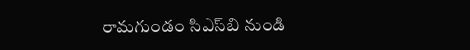రామగుండం సిఎస్‌బి నుండి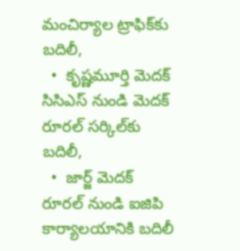మంచిర్యాల ట్రాఫిక్‌కు బదిలీ,
  •  కృష్ణమూర్తి మెదక్ సిసిఎస్ నుండి మెదక్ రూరల్ సర్కిల్‌కు బదిలీ,
  •  జార్జ్ మెదక్ రూరల్ నుండి ఐజిపి కార్యాలయానికి బదిలీ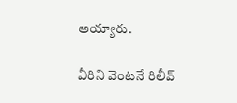అయ్యారు.

వీరిని వెంటనే రిలీవ్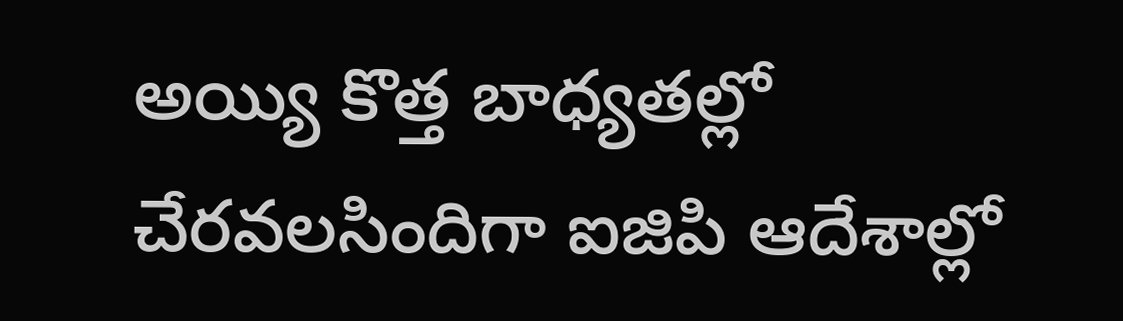అయ్యి కొత్త బాధ్యతల్లో చేరవలసిందిగా ఐజిపి ఆదేశాల్లో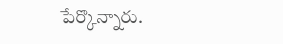పేర్కొన్నారు.